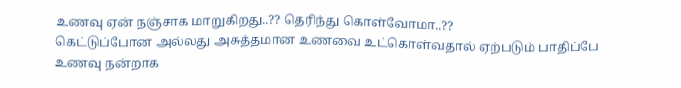உணவு ஏன் நஞ்சாக மாறுகிறது..?? தெரிந்து கொள்வோமா..??
கெட்டுப்போன அல்லது அசுத்தமான உணவை உட்கொள்வதால் ஏற்படும் பாதிப்பே உணவு நன்றாக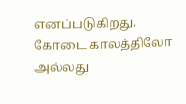எனப்படுகிறது. கோடை காலத்திலோ அல்லது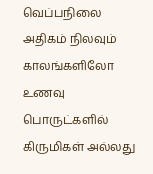வெப்பநிலை அதிகம் நிலவும் காலங்களிலோ உணவு பொருட்களில் கிருமிகள் அல்லது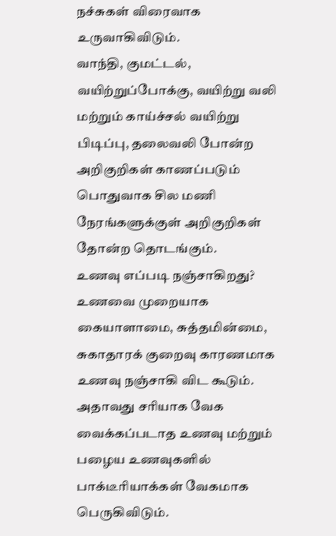நச்சுகள் விரைவாக உருவாகிவிடும்.
வாந்தி, குமட்டல், வயிற்றுப்போக்கு, வயிற்று வலி மற்றும் காய்ச்சல் வயிற்று பிடிப்பு, தலைவலி போன்ற அறிகுறிகள் காணப்படும் பொதுவாக சில மணி நேரங்களுக்குள் அறிகுறிகள் தோன்ற தொடங்கும்.
உணவு எப்படி நஞ்சாகிறது? உணவை முறையாக கையாளாமை, சுத்தமின்மை, சுகாதாரக் குறைவு காரணமாக உணவு நஞ்சாகி விட கூடும். அதாவது சரியாக வேக வைக்கப்படாத உணவு மற்றும் பழைய உணவுகளில் பாக்டீரியாக்கள் வேகமாக பெருகிவிடும்.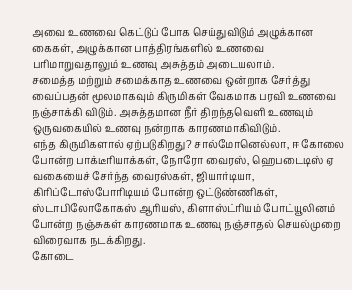அவை உணவை கெட்டுப் போக செய்துவிடும் அழுக்கான கைகள், அழுக்கான பாத்திரங்களில் உணவை பரிமாறுவதாலும் உணவு அசுத்தம் அடையலாம்.
சமைத்த மற்றும் சமைக்காத உணவை ஒன்றாக சேர்த்து வைப்பதன் மூலமாகவும் கிருமிகள் வேகமாக பரவி உணவை நஞ்சாக்கி விடும். அசுத்தமான நீர் திறந்தவெளி உணவும் ஒருவகையில் உணவு நன்றாக காரணமாகிவிடும்.
எந்த கிருமிகளால் ஏற்படுகிறது? சால்மோனெல்லா, ஈ கோலை போன்ற பாக்டீரியாக்கள், நோரோ வைரஸ், ஹெபடைடிஸ் ஏ வகையைச் சேர்ந்த வைரஸ்கள், ஜியார்டியா, கிரிப்டோஸ்போரிடியம் போன்ற ஒட்டுண்ணிகள், ஸ்டாபிலோகோகஸ் ஆரியஸ், கிளாஸ்ட்ரியம் போட்யூலினம் போன்ற நஞ்சுகள் காரணமாக உணவு நஞ்சாதல் செயல்முறை விரைவாக நடக்கிறது.
கோடை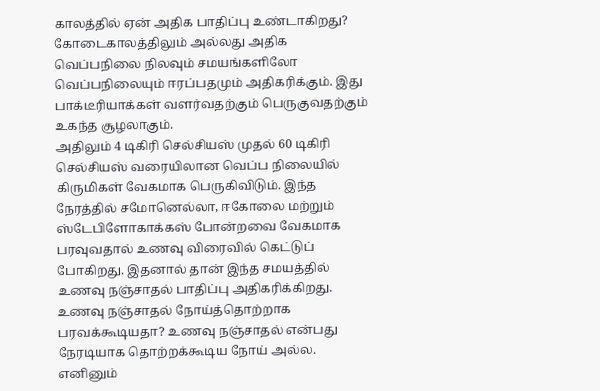காலத்தில் ஏன் அதிக பாதிப்பு உண்டாகிறது? கோடைகாலத்திலும் அல்லது அதிக வெப்பநிலை நிலவும் சமயங்களிலோ வெப்பநிலையும் ஈரப்பதமும் அதிகரிக்கும். இது பாக்டீரியாக்கள் வளர்வதற்கும் பெருகுவதற்கும் உகந்த சூழலாகும்.
அதிலும் 4 டிகிரி செல்சியஸ் முதல் 60 டிகிரி செல்சியஸ் வரையிலான வெப்ப நிலையில் கிருமிகள் வேகமாக பெருகிவிடும். இந்த நேரத்தில் சமோனெல்லா, ஈகோலை மற்றும் ஸ்டேபிளோகாக்கஸ் போன்றவை வேகமாக பரவுவதால் உணவு விரைவில் கெட்டுப் போகிறது. இதனால் தான் இந்த சமயத்தில் உணவு நஞ்சாதல் பாதிப்பு அதிகரிக்கிறது.
உணவு நஞ்சாதல் நோய்த்தொற்றாக பரவக்கூடியதா? உணவு நஞ்சாதல் என்பது நேரடியாக தொற்றக்கூடிய நோய் அல்ல. எனினும்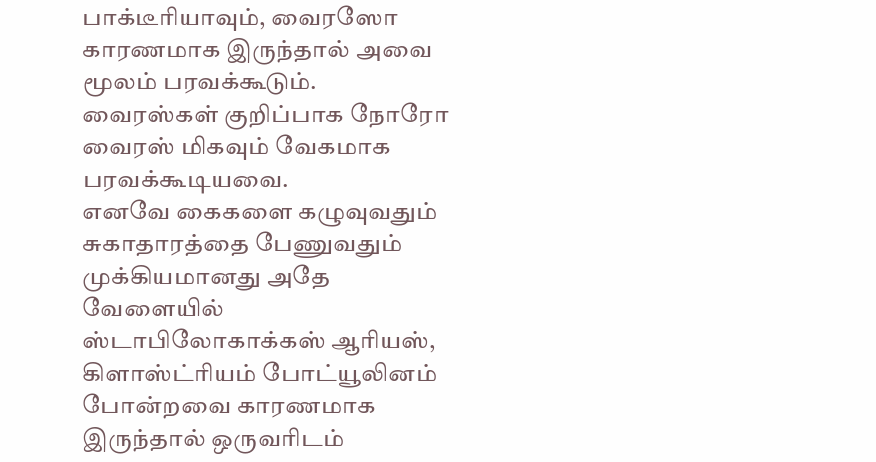பாக்டீரியாவும், வைரஸோ காரணமாக இருந்தால் அவை மூலம் பரவக்கூடும். வைரஸ்கள் குறிப்பாக நோரோ வைரஸ் மிகவும் வேகமாக பரவக்கூடியவை.
எனவே கைகளை கழுவுவதும் சுகாதாரத்தை பேணுவதும் முக்கியமானது அதே வேளையில் ஸ்டாபிலோகாக்கஸ் ஆரியஸ், கிளாஸ்ட்ரியம் போட்யூலினம் போன்றவை காரணமாக இருந்தால் ஒருவரிடம்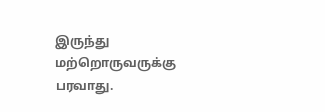இருந்து மற்றொருவருக்கு பரவாது.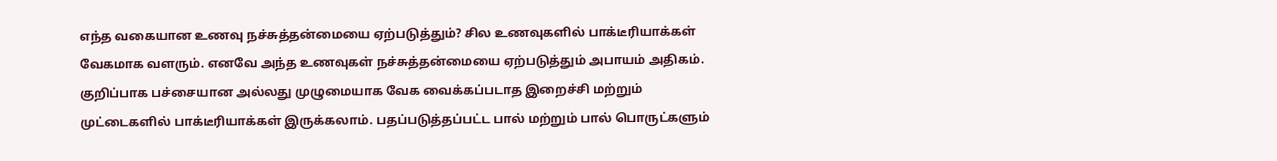எந்த வகையான உணவு நச்சுத்தன்மையை ஏற்படுத்தும்? சில உணவுகளில் பாக்டீரியாக்கள் வேகமாக வளரும். எனவே அந்த உணவுகள் நச்சுத்தன்மையை ஏற்படுத்தும் அபாயம் அதிகம். குறிப்பாக பச்சையான அல்லது முழுமையாக வேக வைக்கப்படாத இறைச்சி மற்றும் முட்டைகளில் பாக்டீரியாக்கள் இருக்கலாம். பதப்படுத்தப்பட்ட பால் மற்றும் பால் பொருட்களும்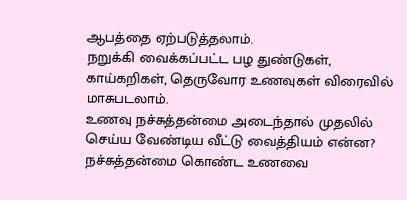ஆபத்தை ஏற்படுத்தலாம்.
நறுக்கி வைக்கப்பட்ட பழ துண்டுகள், காய்கறிகள், தெருவோர உணவுகள் விரைவில் மாசுபடலாம்.
உணவு நச்சுத்தன்மை அடைந்தால் முதலில் செய்ய வேண்டிய வீட்டு வைத்தியம் என்ன? நச்சுத்தன்மை கொண்ட உணவை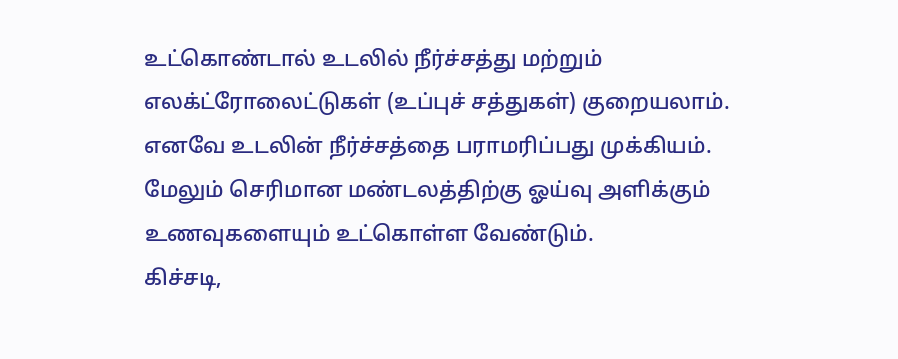உட்கொண்டால் உடலில் நீர்ச்சத்து மற்றும் எலக்ட்ரோலைட்டுகள் (உப்புச் சத்துகள்) குறையலாம். எனவே உடலின் நீர்ச்சத்தை பராமரிப்பது முக்கியம். மேலும் செரிமான மண்டலத்திற்கு ஓய்வு அளிக்கும் உணவுகளையும் உட்கொள்ள வேண்டும்.
கிச்சடி,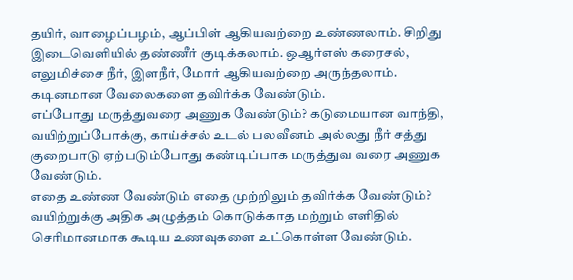தயிர், வாழைப்பழம், ஆப்பிள் ஆகியவற்றை உண்ணலாம். சிறிது இடைவெளியில் தண்ணீர் குடிக்கலாம். ஒஆர்எஸ் கரைசல், எலுமிச்சை நீர், இளநீர், மோர் ஆகியவற்றை அருந்தலாம். கடினமான வேலைகளை தவிர்க்க வேண்டும்.
எப்போது மருத்துவரை அணுக வேண்டும்? கடுமையான வாந்தி, வயிற்றுப்போக்கு, காய்ச்சல் உடல் பலவீனம் அல்லது நீர் சத்து குறைபாடு ஏற்படும்போது கண்டிப்பாக மருத்துவ வரை அணுக வேண்டும்.
எதை உண்ண வேண்டும் எதை முற்றிலும் தவிர்க்க வேண்டும்? வயிற்றுக்கு அதிக அழுத்தம் கொடுக்காத மற்றும் எளிதில் செரிமானமாக கூடிய உணவுகளை உட்கொள்ள வேண்டும்.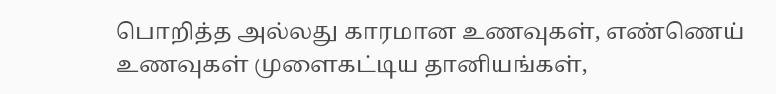பொறித்த அல்லது காரமான உணவுகள், எண்ணெய் உணவுகள் முளைகட்டிய தானியங்கள்,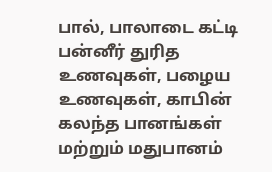பால், பாலாடை கட்டி பன்னீர் துரித உணவுகள், பழைய உணவுகள், காபின் கலந்த பானங்கள் மற்றும் மதுபானம்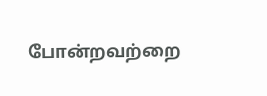போன்றவற்றை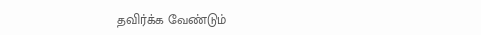தவிர்க்க வேண்டும்